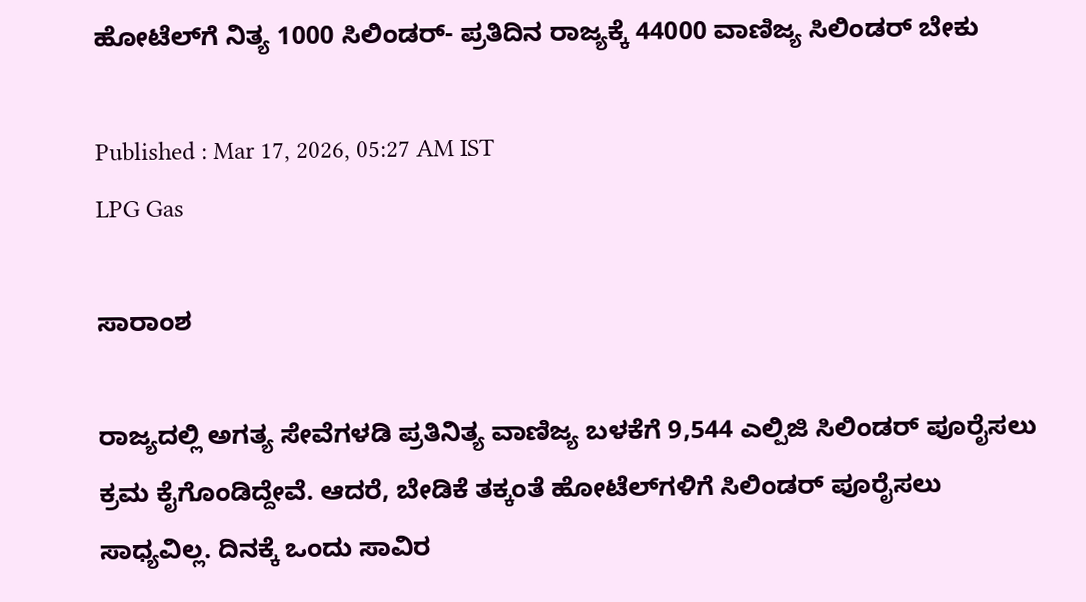ಹೋಟೆಲ್‌ಗೆ ನಿತ್ಯ 1000 ಸಿಲಿಂಡರ್‌- ಪ್ರತಿದಿನ ರಾಜ್ಯಕ್ಕೆ 44000 ವಾಣಿಜ್ಯ ಸಿಲಿಂಡರ್‌ ಬೇಕು

Published : Mar 17, 2026, 05:27 AM IST
LPG Gas

ಸಾರಾಂಶ

ರಾಜ್ಯದಲ್ಲಿ ಅಗತ್ಯ ಸೇವೆಗಳಡಿ ಪ್ರತಿನಿತ್ಯ ವಾಣಿಜ್ಯ ಬಳಕೆಗೆ 9,544 ಎಲ್ಪಿಜಿ ಸಿಲಿಂಡರ್ ಪೂರೈಸಲು ಕ್ರಮ ಕೈಗೊಂಡಿದ್ದೇವೆ. ಆದರೆ, ಬೇಡಿಕೆ ತಕ್ಕಂತೆ ಹೋಟೆಲ್‌ಗಳಿಗೆ ಸಿಲಿಂಡರ್ ಪೂರೈಸಲು ಸಾಧ್ಯವಿಲ್ಲ. ದಿನಕ್ಕೆ ಒಂದು ಸಾವಿರ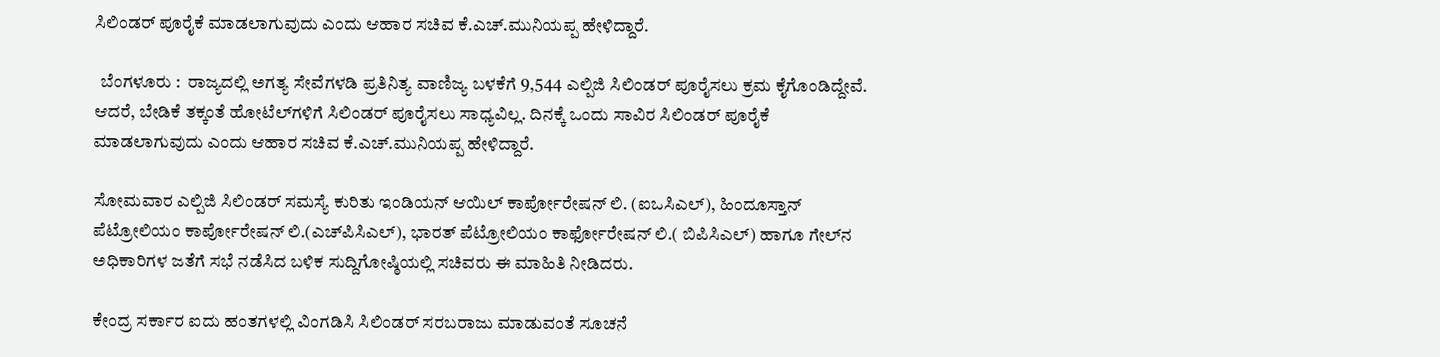ಸಿಲಿಂಡರ್ ಪೂರೈಕೆ ಮಾಡಲಾಗುವುದು ಎಂದು ಆಹಾರ ಸಚಿವ ಕೆ.ಎಚ್.ಮುನಿಯಪ್ಪ ಹೇಳಿದ್ದಾರೆ.

  ಬೆಂಗಳೂರು :  ರಾಜ್ಯದಲ್ಲಿ ಅಗತ್ಯ ಸೇವೆಗಳಡಿ ಪ್ರತಿನಿತ್ಯ ವಾಣಿಜ್ಯ ಬಳಕೆಗೆ 9,544 ಎಲ್ಪಿಜಿ ಸಿಲಿಂಡರ್ ಪೂರೈಸಲು ಕ್ರಮ ಕೈಗೊಂಡಿದ್ದೇವೆ. ಆದರೆ, ಬೇಡಿಕೆ ತಕ್ಕಂತೆ ಹೋಟೆಲ್‌ಗಳಿಗೆ ಸಿಲಿಂಡರ್ ಪೂರೈಸಲು ಸಾಧ್ಯವಿಲ್ಲ. ದಿನಕ್ಕೆ ಒಂದು ಸಾವಿರ ಸಿಲಿಂಡರ್ ಪೂರೈಕೆ ಮಾಡಲಾಗುವುದು ಎಂದು ಆಹಾರ ಸಚಿವ ಕೆ.ಎಚ್.ಮುನಿಯಪ್ಪ ಹೇಳಿದ್ದಾರೆ.

ಸೋಮವಾರ ಎಲ್ಪಿಜಿ ಸಿಲಿಂಡರ್ ಸಮಸ್ಯೆ ಕುರಿತು ಇಂಡಿಯನ್ ಆಯಿಲ್ ಕಾರ್ಪೋರೇಷನ್ ಲಿ. (ಐಒಸಿಎಲ್), ಹಿಂದೂಸ್ತಾನ್ ಪೆಟ್ರೋಲಿಯಂ ಕಾರ್ಪೋರೇಷನ್ ಲಿ.(ಎಚ್‌ಪಿಸಿಎಲ್), ಭಾರತ್ ಪೆಟ್ರೋಲಿಯಂ ಕಾರ್ಫೋರೇಷನ್ ಲಿ.( ಬಿಪಿಸಿಎಲ್) ಹಾಗೂ ಗೇಲ್‌ನ ಅಧಿಕಾರಿಗಳ ಜತೆಗೆ ಸಭೆ ನಡೆಸಿದ ಬಳಿಕ ಸುದ್ದಿಗೋಷ್ಠಿಯಲ್ಲಿ ಸಚಿವರು ಈ ಮಾಹಿತಿ ನೀಡಿದರು.

ಕೇಂದ್ರ ಸರ್ಕಾರ ಐದು ಹಂತಗಳಲ್ಲಿ ವಿಂಗಡಿಸಿ ಸಿಲಿಂಡರ್‌ ಸರಬರಾಜು ಮಾಡುವಂತೆ ಸೂಚನೆ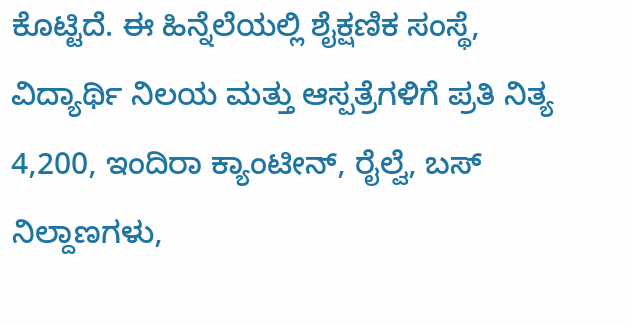ಕೊಟ್ಟಿದೆ. ಈ ಹಿನ್ನೆಲೆಯಲ್ಲಿ ಶೈಕ್ಷಣಿಕ ಸಂಸ್ಥೆ, ವಿದ್ಯಾರ್ಥಿ ನಿಲಯ ಮತ್ತು ಆಸ್ಪತ್ರೆಗಳಿಗೆ ಪ್ರತಿ ನಿತ್ಯ 4,200, ಇಂದಿರಾ ಕ್ಯಾಂಟೀನ್, ರೈಲ್ವೆ, ಬಸ್ ನಿಲ್ದಾಣಗಳು,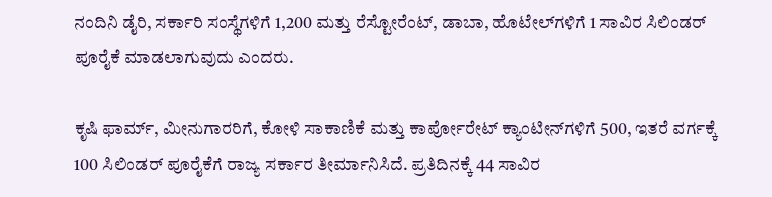ನಂದಿನಿ ಡೈರಿ, ಸರ್ಕಾರಿ ಸಂಸ್ಥೆಗಳಿಗೆ 1,200 ಮತ್ತು ರೆಸ್ಟೋರೆಂಟ್, ಡಾಬಾ, ಹೊಟೇಲ್‌ಗಳಿಗೆ 1 ಸಾವಿರ ಸಿಲಿಂಡರ್ ಪೂರೈಕೆ ಮಾಡಲಾಗುವುದು ಎಂದರು.

ಕೃಷಿ ಫಾರ್ಮ್‌, ಮೀನುಗಾರರಿಗೆ, ಕೋಳಿ ಸಾಕಾಣಿಕೆ ಮತ್ತು ಕಾರ್ಪೋರೇಟ್ ಕ್ಯಾಂಟೀನ್‌ಗಳಿಗೆ 500, ಇತರೆ ವರ್ಗಕ್ಕೆ 100 ಸಿಲಿಂಡರ್ ಪೂರೈಕೆಗೆ ರಾಜ್ಯ ಸರ್ಕಾರ ತೀರ್ಮಾನಿಸಿದೆ. ಪ್ರತಿದಿನಕ್ಕೆ 44 ಸಾವಿರ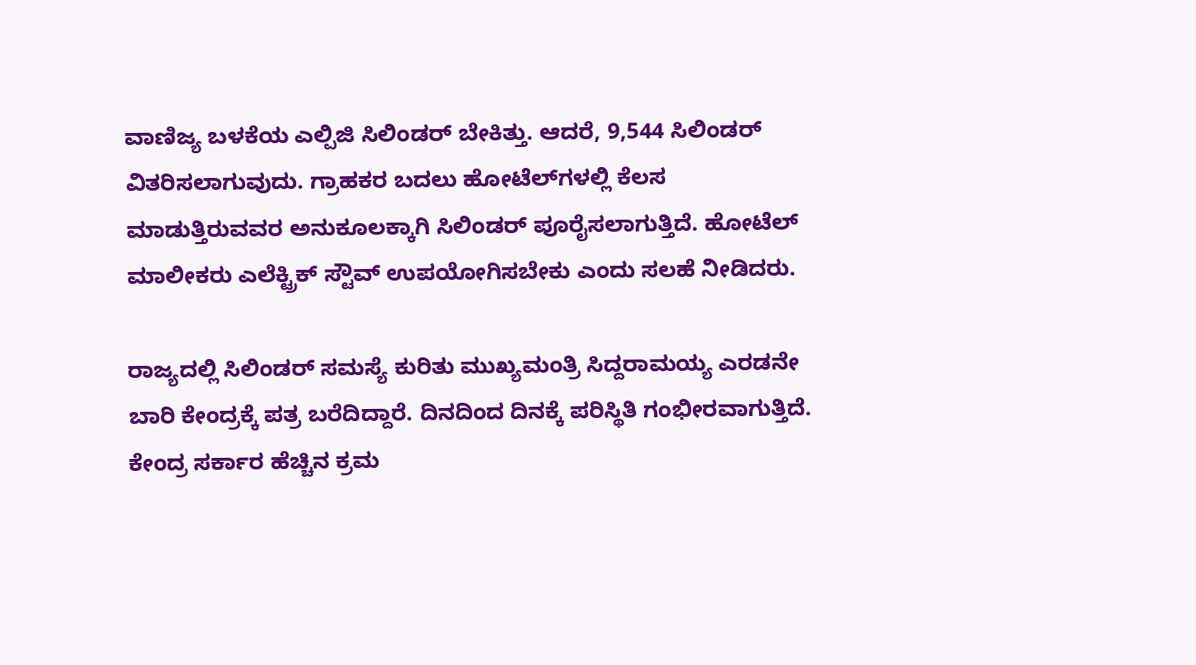ವಾಣಿಜ್ಯ ಬಳಕೆಯ ಎಲ್ಪಿಜಿ ಸಿಲಿಂಡರ್ ಬೇಕಿತ್ತು. ಆದರೆ, 9,544 ಸಿಲಿಂಡರ್ ವಿತರಿಸಲಾಗುವುದು. ಗ್ರಾಹಕರ ಬದಲು ಹೋಟೆಲ್‌ಗಳಲ್ಲಿ ಕೆಲಸ ಮಾಡುತ್ತಿರುವವರ ಅನುಕೂಲಕ್ಕಾಗಿ ಸಿಲಿಂಡರ್ ಪೂರೈಸಲಾಗುತ್ತಿದೆ. ಹೋಟೆಲ್ ಮಾಲೀಕರು ಎಲೆಕ್ಟ್ರಿಕ್ ಸ್ಟೌವ್ ಉಪಯೋಗಿಸಬೇಕು ಎಂದು ಸಲಹೆ ನೀಡಿದರು.

ರಾಜ್ಯದಲ್ಲಿ ಸಿಲಿಂಡರ್ ಸಮಸ್ಯೆ ಕುರಿತು ಮುಖ್ಯಮಂತ್ರಿ ಸಿದ್ದರಾಮಯ್ಯ ಎರಡನೇ ಬಾರಿ ಕೇಂದ್ರಕ್ಕೆ ಪತ್ರ ಬರೆದಿದ್ದಾರೆ. ದಿನದಿಂದ ದಿನಕ್ಕೆ ಪರಿಸ್ಥಿತಿ ಗಂಭೀರವಾಗುತ್ತಿದೆ. ಕೇಂದ್ರ ಸರ್ಕಾರ ಹೆಚ್ಚಿನ ಕ್ರಮ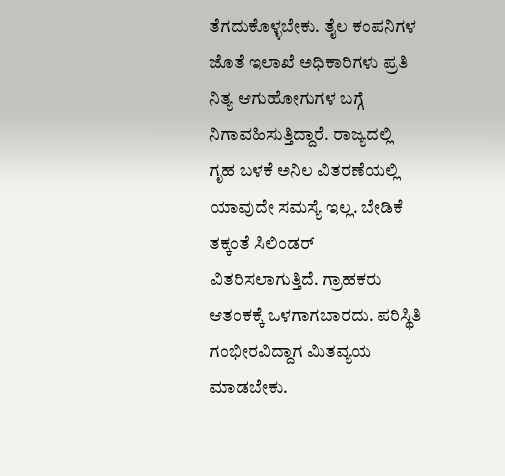ತೆಗದುಕೊಳ್ಳಬೇಕು. ತೈಲ ಕಂಪನಿಗಳ ಜೊತೆ ಇಲಾಖೆ ಅಧಿಕಾರಿಗಳು ಪ್ರತಿ ನಿತ್ಯ ಆಗುಹೋಗುಗಳ ಬಗ್ಗೆ ನಿಗಾವಹಿಸುತ್ತಿದ್ದಾರೆ. ರಾಜ್ಯದಲ್ಲಿ ಗೃಹ ಬಳಕೆ ಅನಿಲ ವಿತರಣೆಯಲ್ಲಿ ಯಾವುದೇ ಸಮಸ್ಯೆ ಇಲ್ಲ. ಬೇಡಿಕೆ ತಕ್ಕಂತೆ ಸಿಲಿಂಡರ್ ವಿತರಿಸಲಾಗುತ್ತಿದೆ. ಗ್ರಾಹಕರು ಆತಂಕಕ್ಕೆ ಒಳಗಾಗಬಾರದು. ಪರಿಸ್ಥಿತಿ ಗಂಭೀರವಿದ್ದಾಗ ಮಿತವ್ಯಯ ಮಾಡಬೇಕು.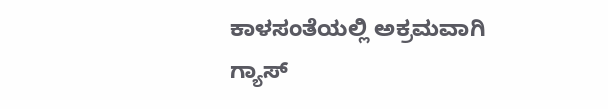ಕಾಳಸಂತೆಯಲ್ಲಿ ಅಕ್ರಮವಾಗಿ ಗ್ಯಾಸ್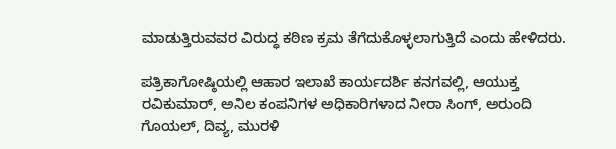ಮಾಡುತ್ತಿರುವವರ ವಿರುದ್ಧ ಕಠಿಣ ಕ್ರಮ ತೆಗೆದುಕೊಳ್ಳಲಾಗುತ್ತಿದೆ ಎಂದು ಹೇಳಿದರು.

ಪತ್ರಿಕಾಗೋಷ್ಠಿಯಲ್ಲಿ ಆಹಾರ ಇಲಾಖೆ ಕಾರ್ಯದರ್ಶಿ ಕನಗವಲ್ಲಿ, ಆಯುಕ್ತ ರವಿಕುಮಾರ್, ಅನಿಲ ಕಂಪನಿಗಳ ಅಧಿಕಾರಿಗಳಾದ ನೀರಾ ಸಿಂಗ್, ಅರುಂದಿ ಗೊಯಲ್, ದಿವ್ಯ, ಮುರಳಿ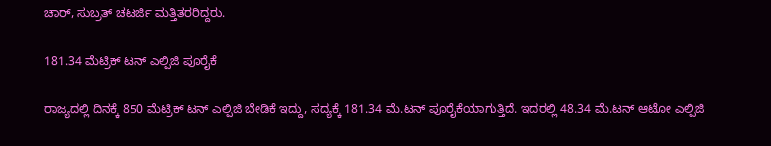ಚಾರ್, ಸುಬ್ರತ್ ಚಟರ್ಜಿ ಮತ್ತಿತರರಿದ್ದರು.

181.34 ಮೆಟ್ರಿಕ್‌ ಟನ್‌ ಎಲ್ಪಿಜಿ ಪೂರೈಕೆ

ರಾಜ್ಯದಲ್ಲಿ ದಿನಕ್ಕೆ 850 ಮೆಟ್ರಿಕ್ ಟನ್ ಎಲ್ಪಿಜಿ ಬೇಡಿಕೆ ಇದ್ದು, ಸದ್ಯಕ್ಕೆ 181.34 ಮೆ.ಟನ್ ಪೂರೈಕೆಯಾಗುತ್ತಿದೆ. ಇದರಲ್ಲಿ 48.34 ಮೆ.ಟನ್ ಆಟೋ ಎಲ್ಪಿಜಿ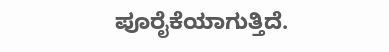ಪೂರೈಕೆಯಾಗುತ್ತಿದೆ.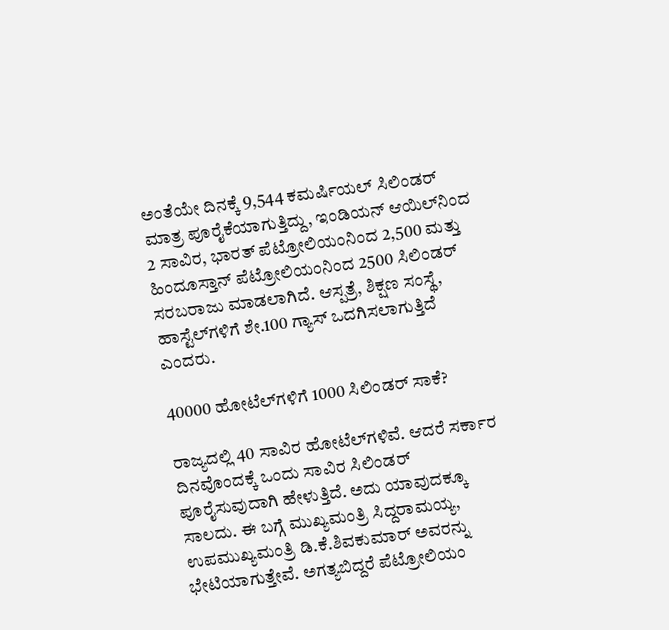ಅಂತೆಯೇ ದಿನಕ್ಕೆ 9,544 ಕಮರ್ಷಿಯಲ್ ಸಿಲಿಂಡರ್ ಮಾತ್ರ ಪೂರೈಕೆಯಾಗುತ್ತಿದ್ದು, ಇಂಡಿಯನ್ ಆಯಿಲ್‌ನಿಂದ 2 ಸಾವಿರ, ಭಾರತ್ ಪೆಟ್ರೋಲಿಯಂನಿಂದ 2,500 ಮತ್ತು ಹಿಂದೂಸ್ತಾನ್ ಪೆಟ್ರೋಲಿಯಂನಿಂದ 2500 ಸಿಲಿಂಡರ್ ಸರಬರಾಜು ಮಾಡಲಾಗಿದೆ. ಆಸ್ಪತ್ರೆ, ಶಿಕ್ಷಣ ಸಂಸ್ಥೆ, ಹಾಸ್ಟೆಲ್‌ಗಳಿಗೆ ಶೇ.100 ಗ್ಯಾಸ್ ಒದಗಿಸಲಾಗುತ್ತಿದೆ ಎಂದರು.

40000 ಹೋಟೆಲ್‌ಗಳಿಗೆ 1000 ಸಿಲಿಂಡರ್‌ ಸಾಕೆ?

ರಾಜ್ಯದಲ್ಲಿ 40 ಸಾವಿರ ಹೋಟೆಲ್‌ಗಳಿವೆ. ಆದರೆ ಸರ್ಕಾರ ದಿನವೊಂದಕ್ಕೆ ಒಂದು ಸಾವಿರ ಸಿಲಿಂಡರ್‌ ಪೂರೈಸುವುದಾಗಿ ಹೇಳುತ್ತಿದೆ. ಅದು ಯಾವುದಕ್ಕೂ ಸಾಲದು. ಈ ಬಗ್ಗೆ ಮುಖ್ಯಮಂತ್ರಿ ಸಿದ್ದರಾಮಯ್ಯ, ಉಪಮುಖ್ಯಮಂತ್ರಿ ಡಿ.ಕೆ.ಶಿವಕುಮಾರ್‌ ಅವರನ್ನು ಭೇಟಿಯಾಗುತ್ತೇವೆ. ಅಗತ್ಯಬಿದ್ದರೆ ಪೆಟ್ರೋಲಿಯಂ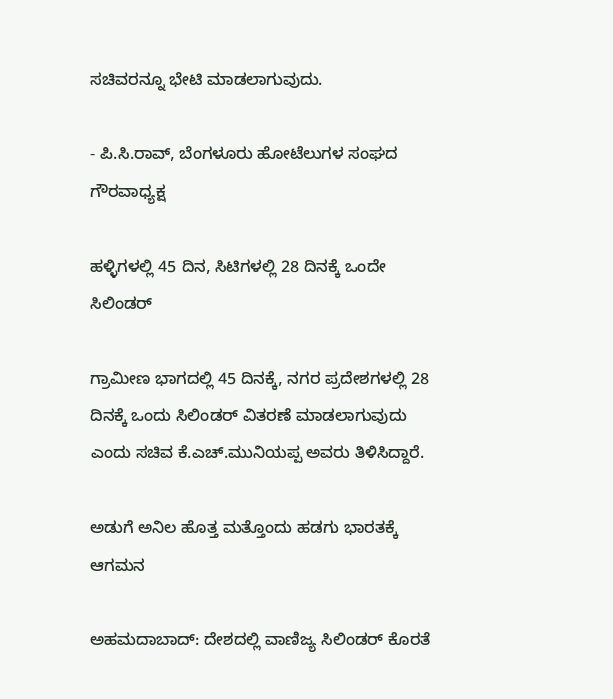ಸಚಿವರನ್ನೂ ಭೇಟಿ ಮಾಡಲಾಗುವುದು.

- ಪಿ.ಸಿ.ರಾವ್‌, ಬೆಂಗಳೂರು ಹೋಟೆಲುಗಳ ಸಂಘದ ಗೌರವಾಧ್ಯಕ್ಷ

ಹಳ್ಳಿಗಳಲ್ಲಿ 45 ದಿನ, ಸಿಟಿಗಳಲ್ಲಿ 28 ದಿನಕ್ಕೆ ಒಂದೇ ಸಿಲಿಂಡರ್‌

ಗ್ರಾಮೀಣ ಭಾಗದಲ್ಲಿ 45 ದಿನಕ್ಕೆ, ನಗರ ಪ್ರದೇಶಗಳಲ್ಲಿ 28 ದಿನಕ್ಕೆ ಒಂದು ಸಿಲಿಂಡರ್ ವಿತರಣೆ ಮಾಡಲಾಗುವುದು ಎಂದು ಸಚಿವ ಕೆ.ಎಚ್‌.ಮುನಿಯಪ್ಪ ಅವರು ತಿಳಿಸಿದ್ದಾರೆ.

ಅಡುಗೆ ಅನಿಲ ಹೊತ್ತ ಮತ್ತೊಂದು ಹಡಗು ಭಾರತಕ್ಕೆ ಆಗಮನ

ಅಹಮದಾಬಾದ್‌: ದೇಶದಲ್ಲಿ ವಾಣಿಜ್ಯ ಸಿಲಿಂಡರ್‌ ಕೊರತೆ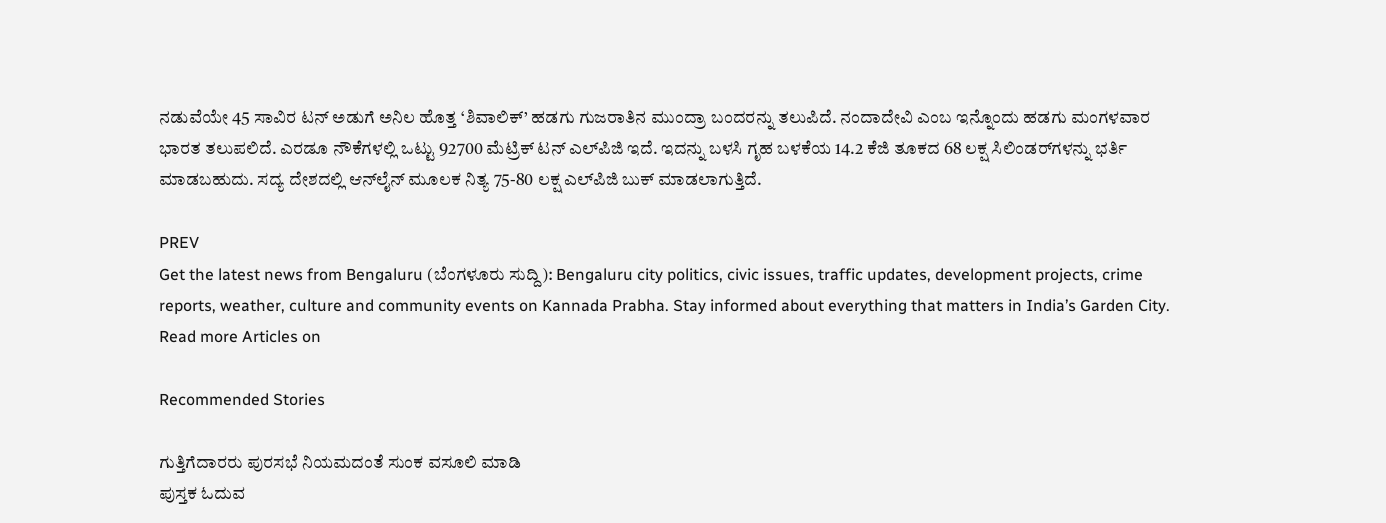ನಡುವೆಯೇ 45 ಸಾವಿರ ಟನ್‌ ಅಡುಗೆ ಅನಿಲ ಹೊತ್ತ ‘ಶಿವಾಲಿಕ್‌’ ಹಡಗು ಗುಜರಾತಿನ ಮುಂದ್ರಾ ಬಂದರನ್ನು ತಲುಪಿದೆ. ನಂದಾದೇವಿ ಎಂಬ ಇನ್ನೊಂದು ಹಡಗು ಮಂಗಳವಾರ ಭಾರತ ತಲುಪಲಿದೆ. ಎರಡೂ ನೌಕೆಗಳಲ್ಲಿ ಒಟ್ಟು 92700 ಮೆಟ್ರಿಕ್‌ ಟನ್‌ ಎಲ್‌ಪಿಜಿ ಇದೆ. ಇದನ್ನು ಬಳಸಿ ಗೃಹ ಬಳಕೆಯ 14.2 ಕೆಜಿ ತೂಕದ 68 ಲಕ್ಷ ಸಿಲಿಂಡರ್‌ಗಳನ್ನು ಭರ್ತಿ ಮಾಡಬಹುದು. ಸದ್ಯ ದೇಶದಲ್ಲಿ ಆನ್‌ಲೈನ್ ಮೂಲಕ ನಿತ್ಯ 75-80 ಲಕ್ಷ ಎಲ್‌ಪಿಜಿ ಬುಕ್‌ ಮಾಡಲಾಗುತ್ತಿದೆ.

PREV
Get the latest news from Bengaluru (ಬೆಂಗಳೂರು ಸುದ್ದಿ): Bengaluru city politics, civic issues, traffic updates, development projects, crime reports, weather, culture and community events on Kannada Prabha. Stay informed about everything that matters in India’s Garden City.
Read more Articles on

Recommended Stories

ಗುತ್ತಿಗೆದಾರರು ಪುರಸಭೆ ನಿಯಮದಂತೆ ಸುಂಕ ವಸೂಲಿ ಮಾಡಿ
ಪುಸ್ತಕ ಓದುವ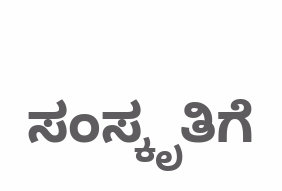ಸಂಸ್ಕೃತಿಗೆ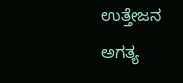ಉತ್ತೇಜನ ಅಗತ್ಯ